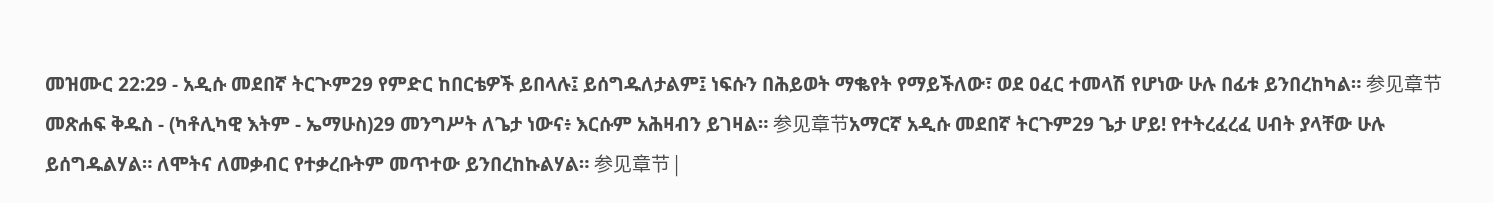መዝሙር 22:29 - አዲሱ መደበኛ ትርጒም29 የምድር ከበርቴዎች ይበላሉ፤ ይሰግዱለታልም፤ ነፍሱን በሕይወት ማቈየት የማይችለው፣ ወደ ዐፈር ተመላሽ የሆነው ሁሉ በፊቱ ይንበረከካል። 参见章节መጽሐፍ ቅዱስ - (ካቶሊካዊ እትም - ኤማሁስ)29 መንግሥት ለጌታ ነውና፥ እርሱም አሕዛብን ይገዛል። 参见章节አማርኛ አዲሱ መደበኛ ትርጉም29 ጌታ ሆይ! የተትረፈረፈ ሀብት ያላቸው ሁሉ ይሰግዱልሃል። ለሞትና ለመቃብር የተቃረቡትም መጥተው ይንበረከኩልሃል። 参见章节 |